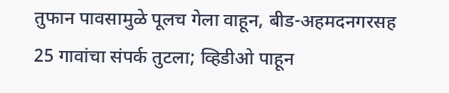तुफान पावसामुळे पूलच गेला वाहून, बीड-अहमदनगरसह 25 गावांचा संपर्क तुटला; व्हिडीओ पाहून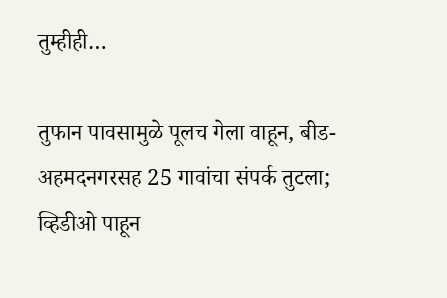तुम्हीही…

तुफान पावसामुळे पूलच गेला वाहून, बीड-अहमदनगरसह 25 गावांचा संपर्क तुटला; व्हिडीओ पाहून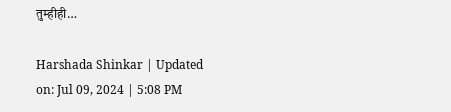तुम्हीही…

Harshada Shinkar | Updated on: Jul 09, 2024 | 5:08 PM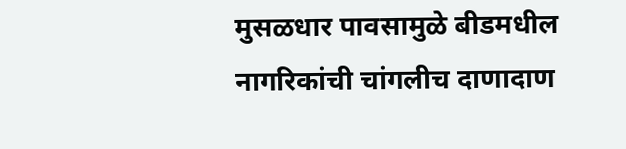मुसळधार पावसामुळे बीडमधील नागरिकांची चांगलीच दाणादाण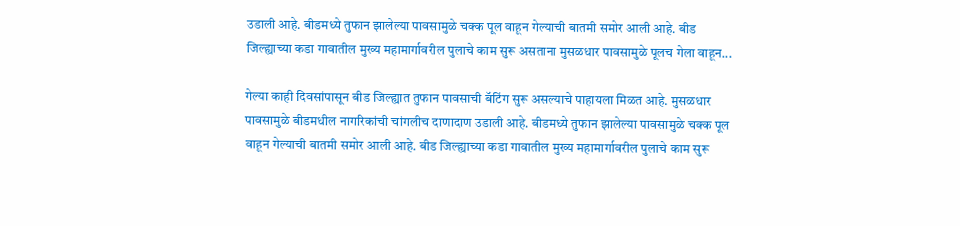उडाली आहे. बीडमध्ये तुफान झालेल्या पावसामुळे चक्क पूल वाहून गेल्याची बातमी समोर आली आहे. बीड जिल्ह्याच्या कडा गावातील मुख्य महामार्गावरील पुलाचे काम सुरू असताना मुसळधार पावसामुळे पूलच गेला वाहून...

गेल्या काही दिवसांपासून बीड जिल्ह्यात तुफान पावसाची बॅटिंग सुरू असल्याचे पाहायला मिळत आहे. मुसळधार पावसामुळे बीडमधील नागरिकांची चांगलीच दाणादाण उडाली आहे. बीडमध्ये तुफान झालेल्या पावसामुळे चक्क पूल वाहून गेल्याची बातमी समोर आली आहे. बीड जिल्ह्याच्या कडा गावातील मुख्य महामार्गावरील पुलाचे काम सुरू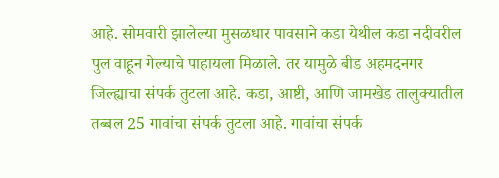आहे. सोमवारी झालेल्या मुसळधार पावसाने कडा येथील कडा नदीवरील पुल वाहून गेल्याचे पाहायला मिळाले. तर यामुळे बीड अहमदनगर जिल्ह्याचा संपर्क तुटला आहे. कडा, आष्टी, आणि जामखेड तालुक्यातील तब्बल 25 गावांचा संपर्क तुटला आहे. गावांचा संपर्क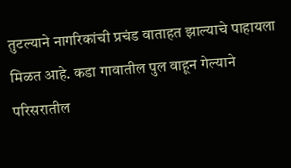तुटल्याने नागरिकांची प्रचंड वाताहत झाल्याचे पाहायला मिळत आहे. कडा गावातील पुल वाहून गेल्याने परिसरातील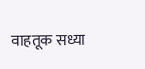वाहतूक सध्या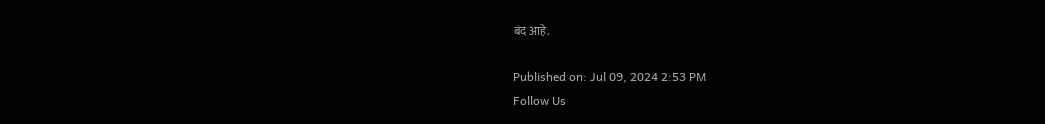बंद आहे.

Published on: Jul 09, 2024 2:53 PM
Follow Us